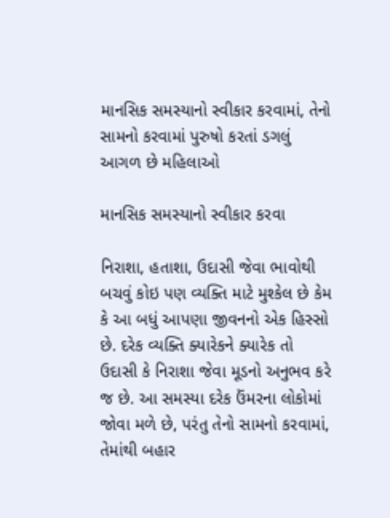માનસિક સમસ્યાનો સ્વીકાર કરવામાં, તેનો સામનો કરવામાં પુરુષો કરતાં ડગલું આગળ છે મહિલાઓ

માનસિક સમસ્યાનો સ્વીકાર કરવા

નિરાશા, હતાશા, ઉદાસી જેવા ભાવોથી બચવું કોઇ પણ વ્યક્તિ માટે મુશ્કેલ છે કેમ કે આ બધું આપણા જીવનનો એક હિસ્સો છે. દરેક વ્યક્તિ ક્યારેકને ક્યારેક તો ઉદાસી કે નિરાશા જેવા મૂડનો અનુભવ કરે જ છે. આ સમસ્યા દરેક ઉંમરના લોકોમાં જોવા મળે છે, પરંતુ તેનો સામનો કરવામાં, તેમાંથી બહાર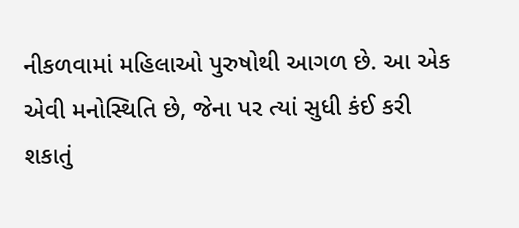નીકળવામાં મહિલાઓ પુરુષોથી આગળ છે. આ એક એવી મનોસ્થિતિ છે, જેના પર ત્યાં સુધી કંઈ કરી શકાતું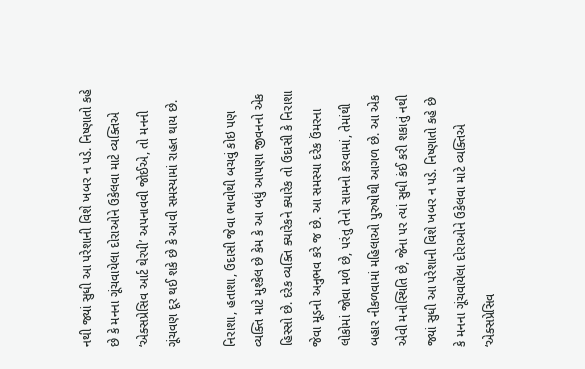નથી જ્યાં સુધી આ પરેશાની વિશે ખબર ન પડે. નિષ્ણાતો કહે છે કે મનના ગૂંચવાયેલા દોરાઓને ઉકેલવા માટે વ્યક્તિએ ‘એક્સપ્રેસિવ આર્ટ થેરપી’ અપનાવવી જોઈએ, તો મનની ગૂંચવણ દૂર થઈ શકે છે કે આવી સમસ્યામાં રાહત થાય છે.

નિરાશા, હતાશા, ઉદાસી જેવા ભાવોથી બચવું કોઇ પણ વ્યક્તિ માટે મુશ્કેલ છે કેમ કે આ બધું આપણા જીવનનો એક હિસ્સો છે. દરેક વ્યક્તિ ક્યારેકને ક્યારેક તો ઉદાસી કે નિરાશા જેવા મૂડનો અનુભવ કરે જ છે. આ સમસ્યા દરેક ઉંમરના લોકોમાં જોવા મળે છે, પરંતુ તેનો સામનો કરવામાં, તેમાંથી બહાર નીકળવામાં મહિલાઓ પુરુષોથી આગળ છે. આ એક એવી મનોસ્થિતિ છે, જેના પર ત્યાં સુધી કંઈ કરી શકાતું નથી જ્યાં સુધી આ પરેશાની વિશે ખબર ન પડે. નિષ્ણાતો કહે છે કે મનના ગૂંચવાયેલા દોરાઓને ઉકેલવા માટે વ્યક્તિએ ‘એક્સપ્રેસિવ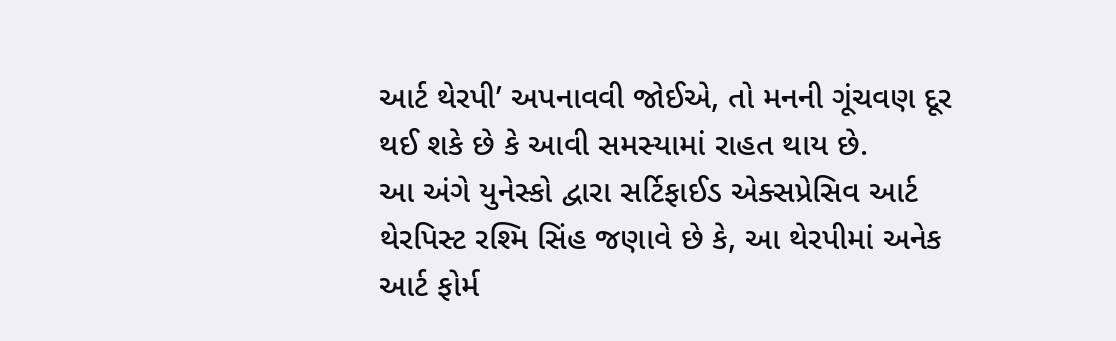આર્ટ થેરપી’ અપનાવવી જોઈએ, તો મનની ગૂંચવણ દૂર થઈ શકે છે કે આવી સમસ્યામાં રાહત થાય છે.
આ અંગે યુનેસ્કો દ્વારા સર્ટિફાઈડ એક્સપ્રેસિવ આર્ટ થેરપિસ્ટ રશ્મિ સિંહ જણાવે છે કે, આ થેરપીમાં અનેક આર્ટ ફોર્મ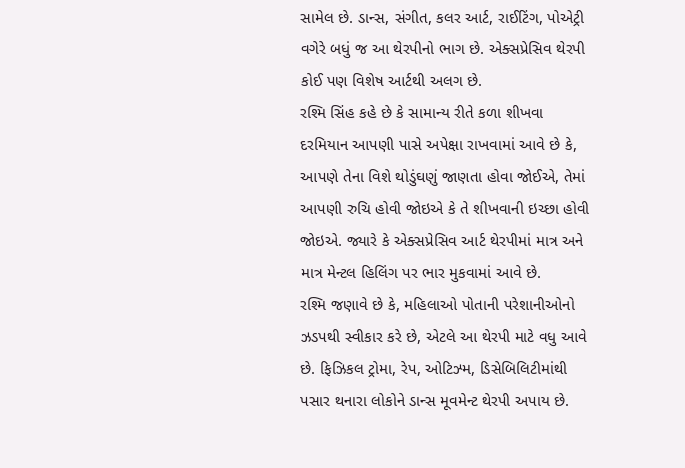સામેલ છે. ડાન્સ, સંગીત, કલર આર્ટ, રાઈટિંગ, પોએટ્રી વગેરે બધું જ આ થેરપીનો ભાગ છે. એક્સપ્રેસિવ થેરપી કોઈ પણ વિશેષ આર્ટથી અલગ છે.
રશ્મિ સિંહ કહે છે કે સામાન્ય રીતે કળા શીખવા દરમિયાન આપણી પાસે અપેક્ષા રાખવામાં આવે છે કે, આપણે તેના વિશે થોડુંઘણું જાણતા હોવા જોઈએ, તેમાં આપણી રુચિ હોવી જોઇએ કે તે શીખવાની ઇચ્છા હોવી જોઇએ. જ્યારે કે એક્સપ્રેસિવ આર્ટ થેરપીમાં માત્ર અને માત્ર મેન્ટલ હિલિંગ પર ભાર મુકવામાં આવે છે.
રશ્મિ જણાવે છે કે, મહિલાઓ પોતાની પરેશાનીઓનો ઝડપથી સ્વીકાર કરે છે, એટલે આ થેરપી માટે વધુ આવે છે. ફિઝિકલ ટ્રોમા, રેપ, ઓટિઝ્મ, ડિસેબિલિટીમાંથી પસાર થનારા લોકોને ડાન્સ મૂવમેન્ટ થેરપી અપાય છે.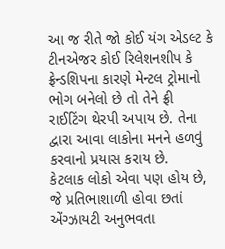આ જ રીતે જો કોઈ યંગ એડલ્ટ કે ટીનએજર કોઈ રિલેશનશીપ કે ફ્રેન્ડશિપના કારણે મેન્ટલ ટ્રોમાનો ભોગ બનેલો છે તો તેને ફ્રી રાઈટિંગ થેરપી અપાય છે. તેના દ્વારા આવા લાકોના મનને હળવું કરવાનો પ્રયાસ કરાય છે.
કેટલાક લોકો એવા પણ હોય છે, જે પ્રતિભાશાળી હોવા છતાં એંગ્ઝાયટી અનુભવતા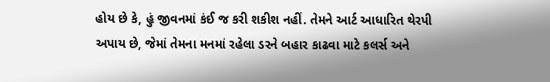હોય છે કે, હું જીવનમાં કંઈ જ કરી શકીશ નહીં. તેમને આર્ટ આધારિત થેરપી અપાય છે, જેમાં તેમના મનમાં રહેલા ડરને બહાર કાઢવા માટે કલર્સ અને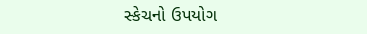સ્કેચનો ઉપયોગ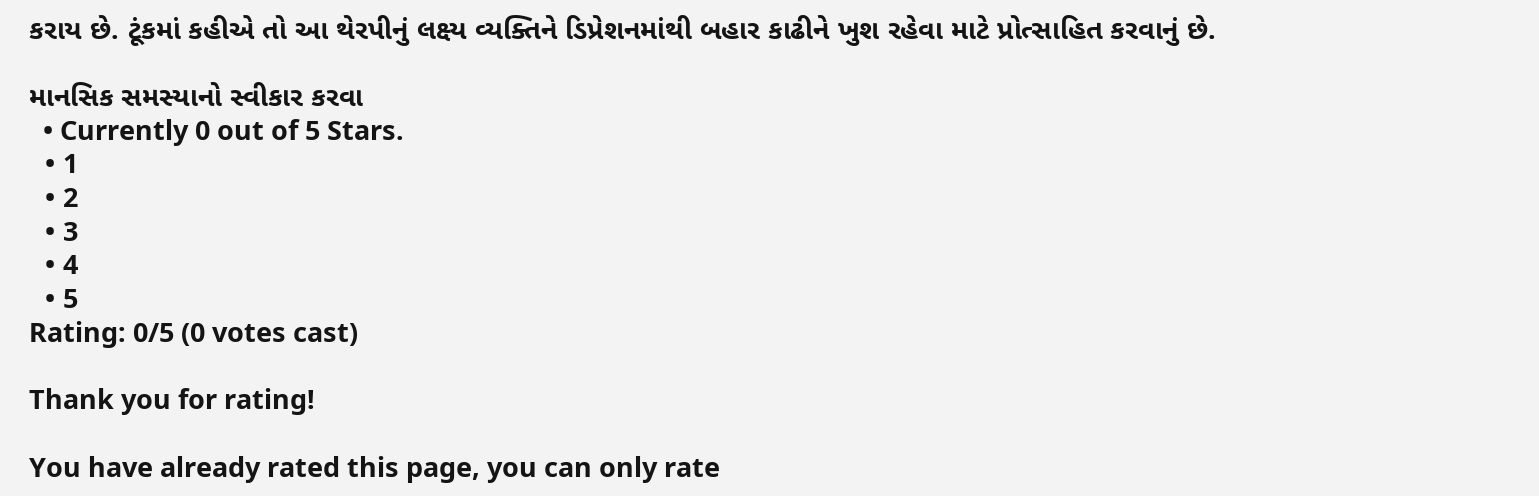કરાય છે. ટૂંકમાં કહીએ તો આ થેરપીનું લક્ષ્ય વ્યક્તિને ડિપ્રેશનમાંથી બહાર કાઢીને ખુશ રહેવા માટે પ્રોત્સાહિત કરવાનું છે.

માનસિક સમસ્યાનો સ્વીકાર કરવા
  • Currently 0 out of 5 Stars.
  • 1
  • 2
  • 3
  • 4
  • 5
Rating: 0/5 (0 votes cast)

Thank you for rating!

You have already rated this page, you can only rate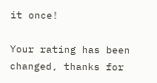it once!

Your rating has been changed, thanks for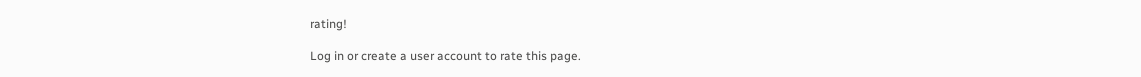rating!

Log in or create a user account to rate this page.